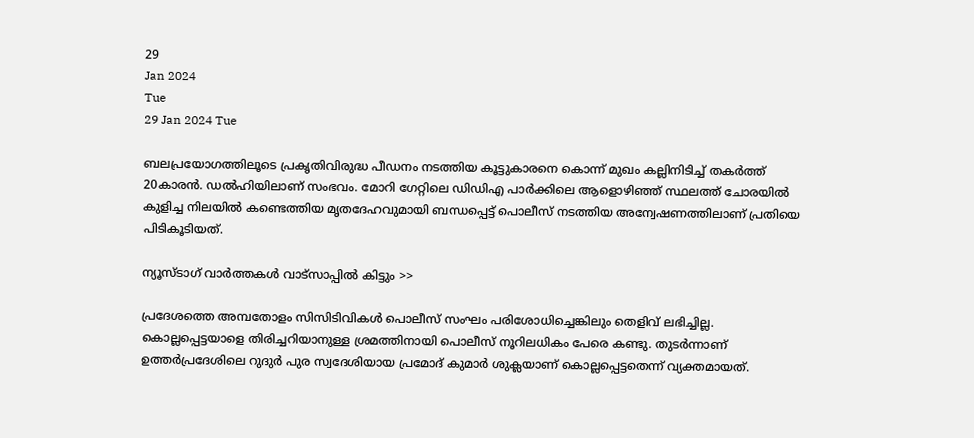29
Jan 2024
Tue
29 Jan 2024 Tue

ബലപ്രയോഗത്തിലൂടെ പ്രകൃതിവിരുദ്ധ പീഡനം നടത്തിയ കൂട്ടുകാരനെ കൊന്ന് മുഖം കല്ലിനിടിച്ച് തകര്‍ത്ത് 20കാരന്‍. ഡല്‍ഹിയിലാണ് സംഭവം. മോറി ഗേറ്റിലെ ഡിഡിഎ പാര്‍ക്കിലെ ആളൊഴിഞ്ഞ് സ്ഥലത്ത് ചോരയില്‍ കുളിച്ച നിലയില്‍ കണ്ടെത്തിയ മൃതദേഹവുമായി ബന്ധപ്പെട്ട് പൊലീസ് നടത്തിയ അന്വേഷണത്തിലാണ് പ്രതിയെ പിടികൂടിയത്.

ന്യൂസ്ടാഗ് വാര്‍ത്തകള്‍ വാട്‌സാപ്പില്‍ കിട്ടും >>

പ്രദേശത്തെ അമ്പതോളം സിസിടിവികള്‍ പൊലീസ് സംഘം പരിശോധിച്ചെങ്കിലും തെളിവ് ലഭിച്ചില്ല. കൊല്ലപ്പെട്ടയാളെ തിരിച്ചറിയാനുള്ള ശ്രമത്തിനായി പൊലീസ് നൂറിലധികം പേരെ കണ്ടു. തുടര്‍ന്നാണ് ഉത്തര്‍പ്രദേശിലെ റുദുര്‍ പുര സ്വദേശിയായ പ്രമോദ് കുമാര്‍ ശുക്ലയാണ് കൊല്ലപ്പെട്ടതെന്ന് വ്യക്തമായത്.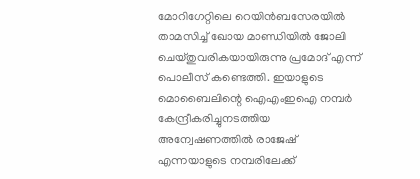മോറിഗേറ്റിലെ റെയിന്‍ബസേരയില്‍ താമസിച്ച് ഖോയ മാണ്ഡിയില്‍ ജോലി ചെയ്തുവരികയായിരുന്നു പ്രമോദ് എന്ന് പൊലീസ് കണ്ടെത്തി. ഇയാളുടെ മൊബൈലിന്റെ ഐഎംഇഐ നമ്പര്‍ കേന്ദ്രീകരിച്ചുനടത്തിയ അന്വേഷണത്തില്‍ രാജേഷ് എന്നയാളുടെ നമ്പരിലേക്ക്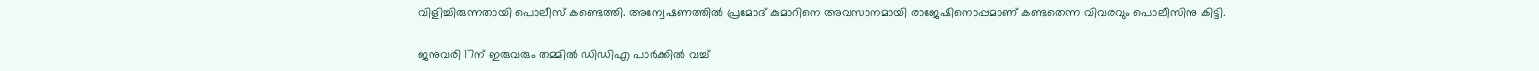വിളിച്ചിരുന്നതായി പൊലീസ് കണ്ടെത്തി. അന്വേഷണത്തില്‍ പ്രമോദ് കുമാറിനെ അവസാനമായി രാജേഷിനൊപ്പമാണ് കണ്ടതെന്ന വിവരവും പൊലീസിനു കിട്ടി.

ജനുവരി 17ന് ഇരുവരും തമ്മില്‍ ഡിഡിഎ പാര്‍ക്കില്‍ വച്ച്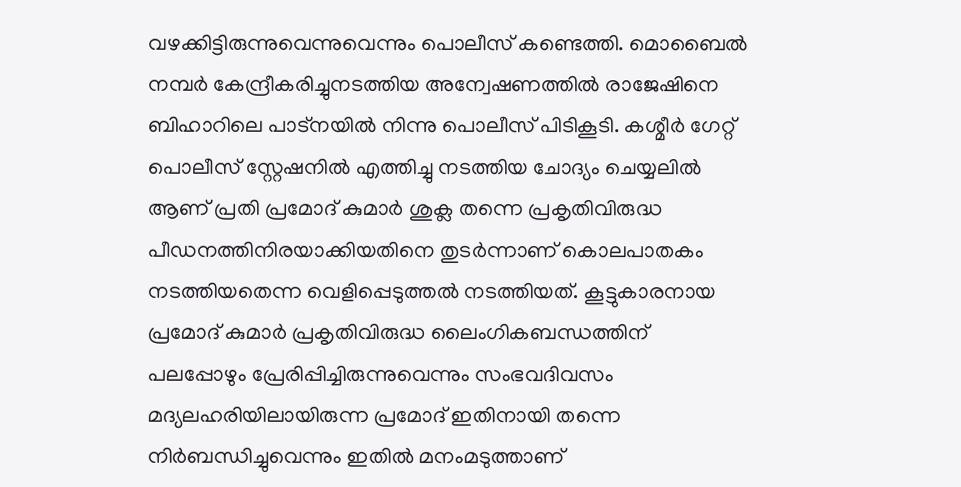വഴക്കിട്ടിരുന്നുവെന്നുവെന്നും പൊലീസ് കണ്ടെത്തി. മൊബൈല്‍ നമ്പര്‍ കേന്ദ്രീകരിച്ചുനടത്തിയ അന്വേഷണത്തില്‍ രാജേഷിനെ ബിഹാറിലെ പാട്‌നയില്‍ നിന്നു പൊലീസ് പിടികൂടി. കശ്മീര്‍ ഗേറ്റ് പൊലീസ് സ്റ്റേഷനില്‍ എത്തിച്ചു നടത്തിയ ചോദ്യം ചെയ്യലില്‍ ആണ് പ്രതി പ്രമോദ് കുമാര്‍ ശുക്ല തന്നെ പ്രകൃതിവിരുദ്ധ പീഡനത്തിനിരയാക്കിയതിനെ തുടര്‍ന്നാണ് കൊലപാതകം നടത്തിയതെന്ന വെളിപ്പെടുത്തല്‍ നടത്തിയത്. കൂട്ടുകാരനായ പ്രമോദ് കുമാര്‍ പ്രകൃതിവിരുദ്ധ ലൈംഗികബന്ധത്തിന് പലപ്പോഴും പ്രേരിപ്പിച്ചിരുന്നുവെന്നും സംഭവദിവസം മദ്യലഹരിയിലായിരുന്ന പ്രമോദ് ഇതിനായി തന്നെ നിര്‍ബന്ധിച്ചുവെന്നും ഇതില്‍ മനംമടുത്താണ്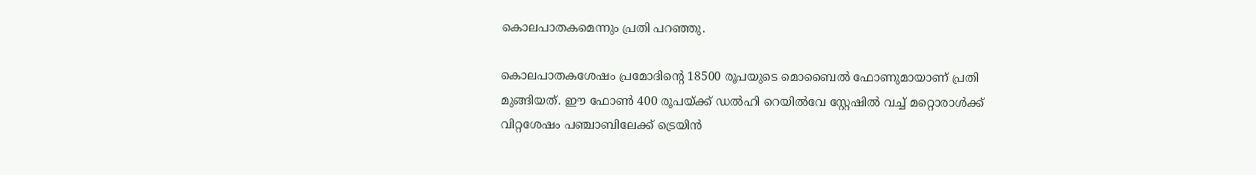കൊലപാതകമെന്നും പ്രതി പറഞ്ഞു.

കൊലപാതകശേഷം പ്രമോദിന്റെ 18500 രൂപയുടെ മൊബൈല്‍ ഫോണുമായാണ് പ്രതി മുങ്ങിയത്. ഈ ഫോണ്‍ 400 രൂപയ്ക്ക് ഡല്‍ഹി റെയില്‍വേ സ്റ്റേഷില്‍ വച്ച് മറ്റൊരാള്‍ക്ക് വിറ്റശേഷം പഞ്ചാബിലേക്ക് ട്രെയിന്‍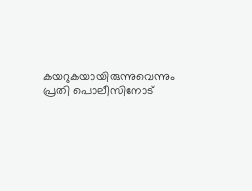കയറുകയായിരുന്നുവെന്നും പ്രതി പൊലീസിനോട്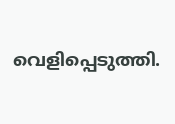വെളിപ്പെടുത്തി.